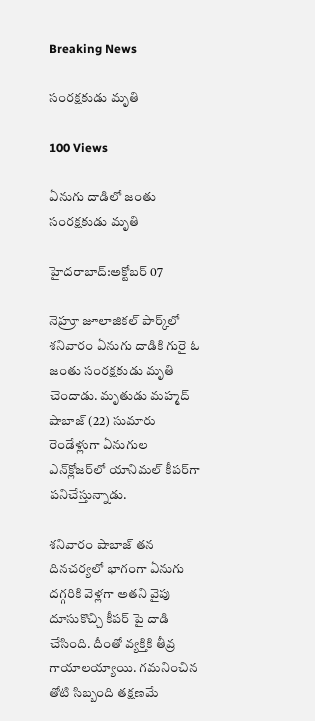Breaking News

సంరక్షకుడు మృతి

100 Views

ఏనుగు దాడిలో జంతు సంరక్షకుడు మృతి

హైదరాబాద్‌:అక్టోబర్ 07

నెహ్రూ జూలాజికల్‌ పార్క్‌లో శనివారం ఏనుగు దాడికి గురై ఓ జంతు సంరక్షకుడు మృతి చెందాడు. మృతుడు మహ్మద్ షాబాజ్ (22) సుమారు రెండేళ్లుగా ఏనుగుల ఎన్‌క్లోజర్‌లో యానిమల్ కీపర్‌గా పనిచేస్తున్నాడు.

శనివారం షాబాజ్ తన దినచర్యలో భాగంగా ఏనుగు దగ్గరికి వెళ్లగా అతని వైపు దూసుకొచ్చి కీపర్‌ పై దాడి చేసింది. దీంతో వ్యక్తికి తీవ్ర గాయాలయ్యాయి. గమనించిన తోటి సిబ్బంది తక్షణమే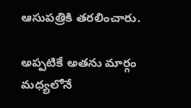ఆసుపత్రికి తరలించారు.

అప్పటికే అతను మార్గం మధ్యలోనే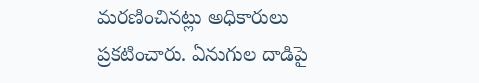మరణించినట్లు అధికారులు ప్రకటించారు. ఏనుగుల దాడిపై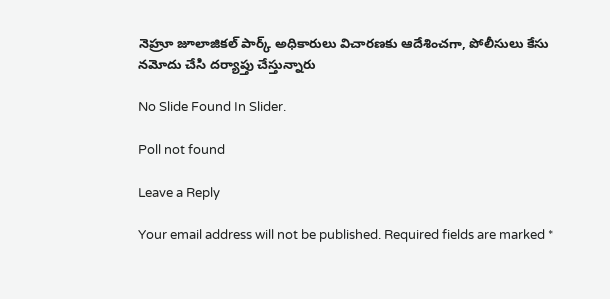నెహ్రూ జూలాజికల్ పార్క్ అధికారులు విచారణకు ఆదేశించగా, పోలీసులు కేసు నమోదు చేసి దర్యాప్తు చేస్తున్నారు

No Slide Found In Slider.

Poll not found

Leave a Reply

Your email address will not be published. Required fields are marked *